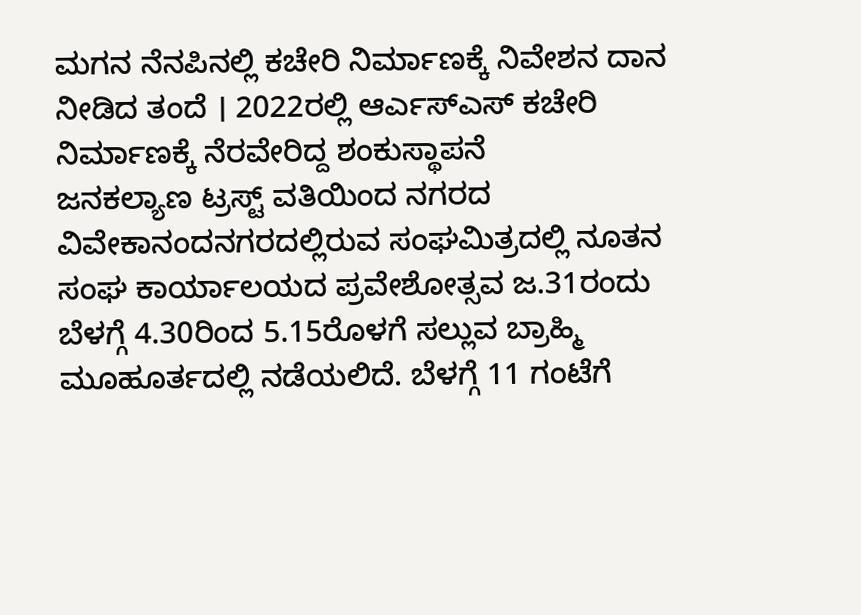ಮಗನ ನೆನಪಿನಲ್ಲಿ ಕಚೇರಿ ನಿರ್ಮಾಣಕ್ಕೆ ನಿವೇಶನ ದಾನ ನೀಡಿದ ತಂದೆ । 2022ರಲ್ಲಿ ಆರ್ಎಸ್ಎಸ್ ಕಚೇರಿ ನಿರ್ಮಾಣಕ್ಕೆ ನೆರವೇರಿದ್ದ ಶಂಕುಸ್ಥಾಪನೆ
ಜನಕಲ್ಯಾಣ ಟ್ರಸ್ಟ್ ವತಿಯಿಂದ ನಗರದ ವಿವೇಕಾನಂದನಗರದಲ್ಲಿರುವ ಸಂಘಮಿತ್ರದಲ್ಲಿ ನೂತನ ಸಂಘ ಕಾರ್ಯಾಲಯದ ಪ್ರವೇಶೋತ್ಸವ ಜ.31ರಂದು ಬೆಳಗ್ಗೆ 4.30ರಿಂದ 5.15ರೊಳಗೆ ಸಲ್ಲುವ ಬ್ರಾಹ್ಮಿ ಮೂಹೂರ್ತದಲ್ಲಿ ನಡೆಯಲಿದೆ. ಬೆಳಗ್ಗೆ 11 ಗಂಟೆಗೆ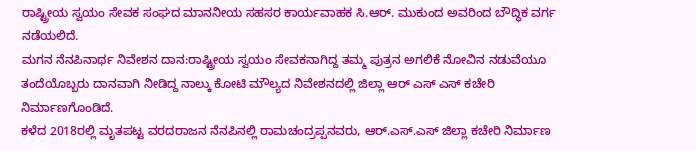ರಾಷ್ಟ್ರೀಯ ಸ್ವಯಂ ಸೇವಕ ಸಂಘದ ಮಾನನೀಯ ಸಹಸರ ಕಾರ್ಯವಾಹಕ ಸಿ.ಆರ್. ಮುಕುಂದ ಅವರಿಂದ ಬೌದ್ಧಿಕ ವರ್ಗ ನಡೆಯಲಿದೆ.
ಮಗನ ನೆನಪಿನಾರ್ಥ ನಿವೇಶನ ದಾನ:ರಾಷ್ಟ್ರೀಯ ಸ್ವಯಂ ಸೇವಕನಾಗಿದ್ದ ತಮ್ಮ ಪುತ್ರನ ಅಗಲಿಕೆ ನೋವಿನ ನಡುವೆಯೂ ತಂದೆಯೊಬ್ಬರು ದಾನವಾಗಿ ನೀಡಿದ್ದ ನಾಲ್ಕು ಕೋಟಿ ಮೌಲ್ಯದ ನಿವೇಶನದಲ್ಲಿ ಜಿಲ್ಲಾ ಆರ್ ಎಸ್ ಎಸ್ ಕಚೇರಿ ನಿರ್ಮಾಣಗೊಂಡಿದೆ.
ಕಳೆದ 2018ರಲ್ಲಿ ಮೃತಪಟ್ಟ ವರದರಾಜನ ನೆನಪಿನಲ್ಲಿ ರಾಮಚಂದ್ರಪ್ಪನವರು, ಆರ್.ಎಸ್.ಎಸ್ ಜಿಲ್ಲಾ ಕಚೇರಿ ನಿರ್ಮಾಣ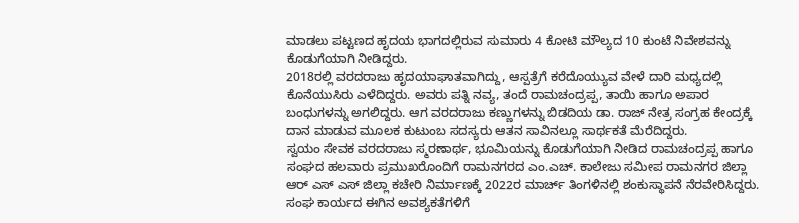ಮಾಡಲು ಪಟ್ಟಣದ ಹೃದಯ ಭಾಗದಲ್ಲಿರುವ ಸುಮಾರು 4 ಕೋಟಿ ಮೌಲ್ಯದ 10 ಕುಂಟೆ ನಿವೇಶವನ್ನು ಕೊಡುಗೆಯಾಗಿ ನೀಡಿದ್ದರು.
2018ರಲ್ಲಿ ವರದರಾಜು ಹೃದಯಾಘಾತವಾಗಿದ್ದು, ಆಸ್ಪತ್ರೆಗೆ ಕರೆದೊಯ್ಯುವ ವೇಳೆ ದಾರಿ ಮಧ್ಯದಲ್ಲಿ ಕೊನೆಯುಸಿರು ಎಳೆದಿದ್ದರು. ಅವರು ಪತ್ನಿ ನವ್ಯ, ತಂದೆ ರಾಮಚಂದ್ರಪ್ಪ, ತಾಯಿ ಹಾಗೂ ಅಪಾರ ಬಂಧುಗಳನ್ನು ಅಗಲಿದ್ದರು. ಆಗ ವರದರಾಜು ಕಣ್ಣುಗಳನ್ನು ಬಿಡದಿಯ ಡಾ. ರಾಜ್ ನೇತ್ರ ಸಂಗ್ರಹ ಕೇಂದ್ರಕ್ಕೆ ದಾನ ಮಾಡುವ ಮೂಲಕ ಕುಟುಂಬ ಸದಸ್ಯರು ಆತನ ಸಾವಿನಲ್ಲೂ ಸಾರ್ಥಕತೆ ಮೆರೆದಿದ್ದರು.
ಸ್ವಯಂ ಸೇವಕ ವರದರಾಜು ಸ್ಮರಣಾರ್ಥ, ಭೂಮಿಯನ್ನು ಕೊಡುಗೆಯಾಗಿ ನೀಡಿದ ರಾಮಚಂದ್ರಪ್ಪ ಹಾಗೂ ಸಂಘದ ಹಲವಾರು ಪ್ರಮುಖರೊಂದಿಗೆ ರಾಮನಗರದ ಎಂ.ಎಚ್. ಕಾಲೇಜು ಸಮೀಪ ರಾಮನಗರ ಜಿಲ್ಲಾ ಆರ್ ಎಸ್ ಎಸ್ ಜಿಲ್ಲಾ ಕಚೇರಿ ನಿರ್ಮಾಣಕ್ಕೆ 2022ರ ಮಾರ್ಚ್ ತಿಂಗಳಿನಲ್ಲಿ ಶಂಕುಸ್ಥಾಪನೆ ನೆರವೇರಿಸಿದ್ದರು.
ಸಂಘ ಕಾರ್ಯದ ಈಗಿನ ಅವಶ್ಯಕತೆಗಳಿಗೆ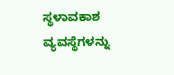ಸ್ಥಳಾವಕಾಶ ವ್ಯವಸ್ಥೆಗಳನ್ನು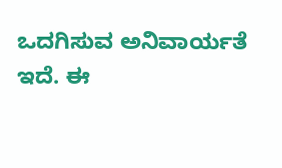ಒದಗಿಸುವ ಅನಿವಾರ್ಯತೆ ಇದೆ. ಈ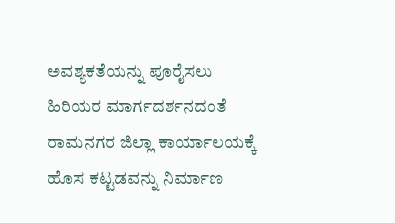ಅವಶ್ಯಕತೆಯನ್ನು ಪೂರೈಸಲು ಹಿರಿಯರ ಮಾರ್ಗದರ್ಶನದಂತೆ ರಾಮನಗರ ಜಿಲ್ಲಾ ಕಾರ್ಯಾಲಯಕ್ಕೆ ಹೊಸ ಕಟ್ಟಡವನ್ನು ನಿರ್ಮಾಣ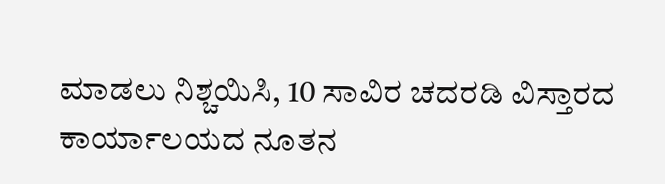ಮಾಡಲು ನಿಶ್ಚಯಿಸಿ, 10 ಸಾವಿರ ಚದರಡಿ ವಿಸ್ತಾರದ ಕಾರ್ಯಾಲಯದ ನೂತನ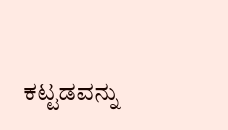ಕಟ್ಟಡವನ್ನು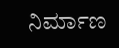ನಿರ್ಮಾಣ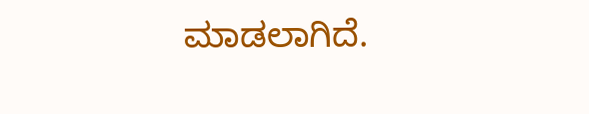ಮಾಡಲಾಗಿದೆ.